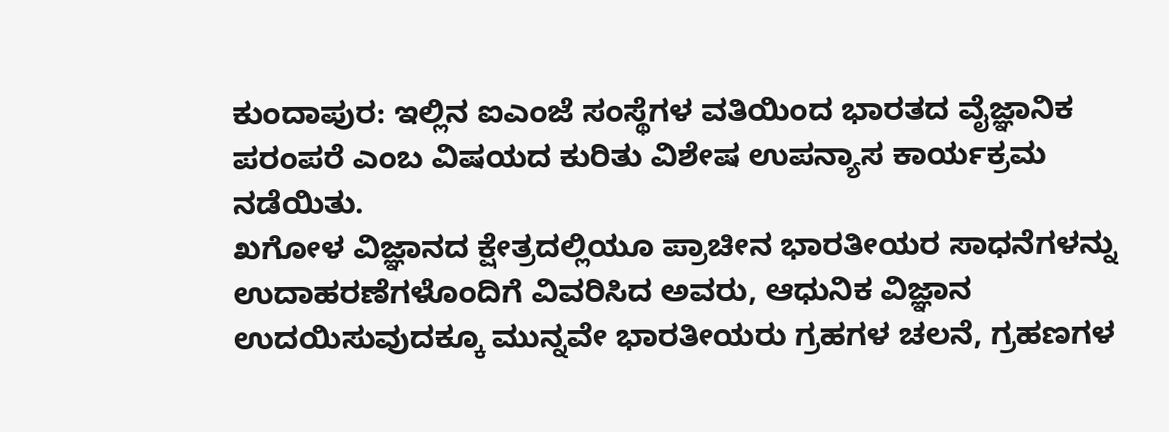ಕುಂದಾಪುರ: ಇಲ್ಲಿನ ಐಎಂಜೆ ಸಂಸ್ಥೆಗಳ ವತಿಯಿಂದ ಭಾರತದ ವೈಜ್ಞಾನಿಕ ಪರಂಪರೆ ಎಂಬ ವಿಷಯದ ಕುರಿತು ವಿಶೇಷ ಉಪನ್ಯಾಸ ಕಾರ್ಯಕ್ರಮ ನಡೆಯಿತು.
ಖಗೋಳ ವಿಜ್ಞಾನದ ಕ್ಷೇತ್ರದಲ್ಲಿಯೂ ಪ್ರಾಚೀನ ಭಾರತೀಯರ ಸಾಧನೆಗಳನ್ನು ಉದಾಹರಣೆಗಳೊಂದಿಗೆ ವಿವರಿಸಿದ ಅವರು, ಆಧುನಿಕ ವಿಜ್ಞಾನ ಉದಯಿಸುವುದಕ್ಕೂ ಮುನ್ನವೇ ಭಾರತೀಯರು ಗ್ರಹಗಳ ಚಲನೆ, ಗ್ರಹಣಗಳ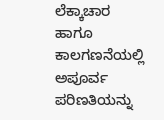ಲೆಕ್ಕಾಚಾರ ಹಾಗೂ ಕಾಲಗಣನೆಯಲ್ಲಿ ಅಪೂರ್ವ ಪರಿಣತಿಯನ್ನು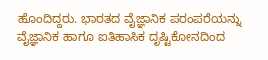ಹೊಂದಿದ್ದರು. ಭಾರತದ ವೈಜ್ಞಾನಿಕ ಪರಂಪರೆಯನ್ನು ವೈಜ್ಞಾನಿಕ ಹಾಗೂ ಐತಿಹಾಸಿಕ ದೃಷ್ಟಿಕೋನದಿಂದ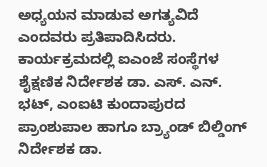ಅಧ್ಯಯನ ಮಾಡುವ ಅಗತ್ಯವಿದೆ ಎಂದವರು ಪ್ರತಿಪಾದಿಸಿದರು. ಕಾರ್ಯಕ್ರಮದಲ್ಲಿ ಐಎಂಜೆ ಸಂಸ್ಥೆಗಳ ಶೈಕ್ಷಣಿಕ ನಿರ್ದೇಶಕ ಡಾ. ಎಸ್. ಎನ್. ಭಟ್, ಎಂಐಟಿ ಕುಂದಾಪುರದ ಪ್ರಾಂಶುಪಾಲ ಹಾಗೂ ಬ್ರ್ಯಾಂಡ್ ಬಿಲ್ಡಿಂಗ್ ನಿರ್ದೇಶಕ ಡಾ.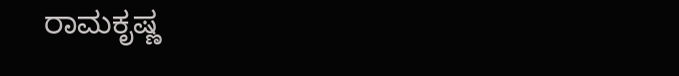ರಾಮಕೃಷ್ಣ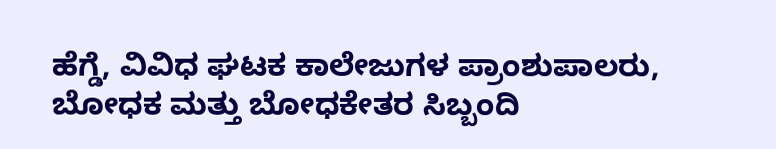ಹೆಗ್ಡೆ, ವಿವಿಧ ಘಟಕ ಕಾಲೇಜುಗಳ ಪ್ರಾಂಶುಪಾಲರು, ಬೋಧಕ ಮತ್ತು ಬೋಧಕೇತರ ಸಿಬ್ಬಂದಿ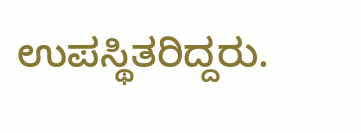ಉಪಸ್ಥಿತರಿದ್ದರು.